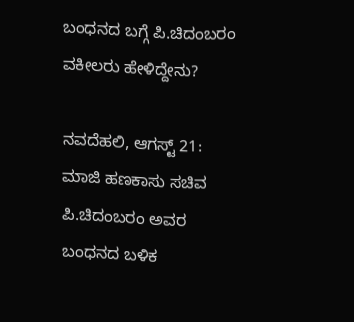ಬಂಧನದ ಬಗ್ಗೆ ಪಿ.ಚಿದಂಬರಂ ವಕೀಲರು ಹೇಳಿದ್ದೇನು?

ನವದೆಹಲಿ, ಆಗಸ್ಟ್ 21: ಮಾಜಿ ಹಣಕಾಸು ಸಚಿವ ಪಿ.ಚಿದಂಬರಂ ಅವರ ಬಂಧನದ ಬಳಿಕ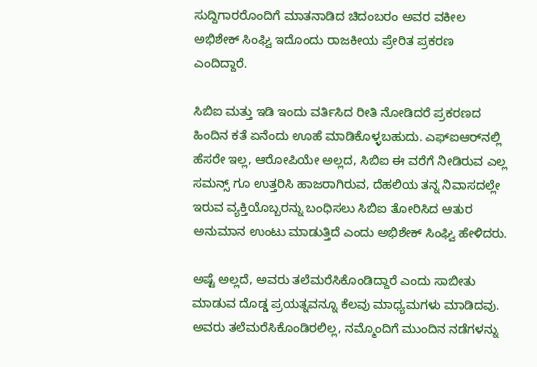ಸುದ್ದಿಗಾರರೊಂದಿಗೆ ಮಾತನಾಡಿದ ಚಿದಂಬರಂ ಅವರ ವಕೀಲ ಅಭಿಶೇಕ್ ಸಿಂಘ್ವಿ ಇದೊಂದು ರಾಜಕೀಯ ಪ್ರೇರಿತ ಪ್ರಕರಣ ಎಂದಿದ್ದಾರೆ.

ಸಿಬಿಐ ಮತ್ತು ಇಡಿ ಇಂದು ವರ್ತಿಸಿದ ರೀತಿ ನೋಡಿದರೆ ಪ್ರಕರಣದ ಹಿಂದಿನ ಕತೆ ಏನೆಂದು ಊಹೆ ಮಾಡಿಕೊಳ್ಳಬಹುದು. ಎಫ್‌ಐಆರ್‌ನಲ್ಲಿ ಹೆಸರೇ ಇಲ್ಲ, ಆರೋಪಿಯೇ ಅಲ್ಲದ, ಸಿಬಿಐ ಈ ವರೆಗೆ ನೀಡಿರುವ ಎಲ್ಲ ಸಮನ್ಸ್‌ ಗೂ ಉತ್ತರಿಸಿ ಹಾಜರಾಗಿರುವ, ದೆಹಲಿಯ ತನ್ನ ನಿವಾಸದಲ್ಲೇ ಇರುವ ವ್ಯಕ್ತಿಯೊಬ್ಬರನ್ನು ಬಂಧಿಸಲು ಸಿಬಿಐ ತೋರಿಸಿದ ಆತುರ ಅನುಮಾನ ಉಂಟು ಮಾಡುತ್ತಿದೆ ಎಂದು ಅಭಿಶೇಕ್ ಸಿಂಘ್ವಿ ಹೇಳಿದರು.

ಅಷ್ಟೆ ಅಲ್ಲದೆ, ಅವರು ತಲೆಮರೆಸಿಕೊಂಡಿದ್ದಾರೆ ಎಂದು ಸಾಬೀತು ಮಾಡುವ ದೊಡ್ಡ ಪ್ರಯತ್ನವನ್ನೂ ಕೆಲವು ಮಾಧ್ಯಮಗಳು ಮಾಡಿದವು. ಅವರು ತಲೆಮರೆಸಿಕೊಂಡಿರಲಿಲ್ಲ, ನಮ್ಮೊಂದಿಗೆ ಮುಂದಿನ ನಡೆಗಳನ್ನು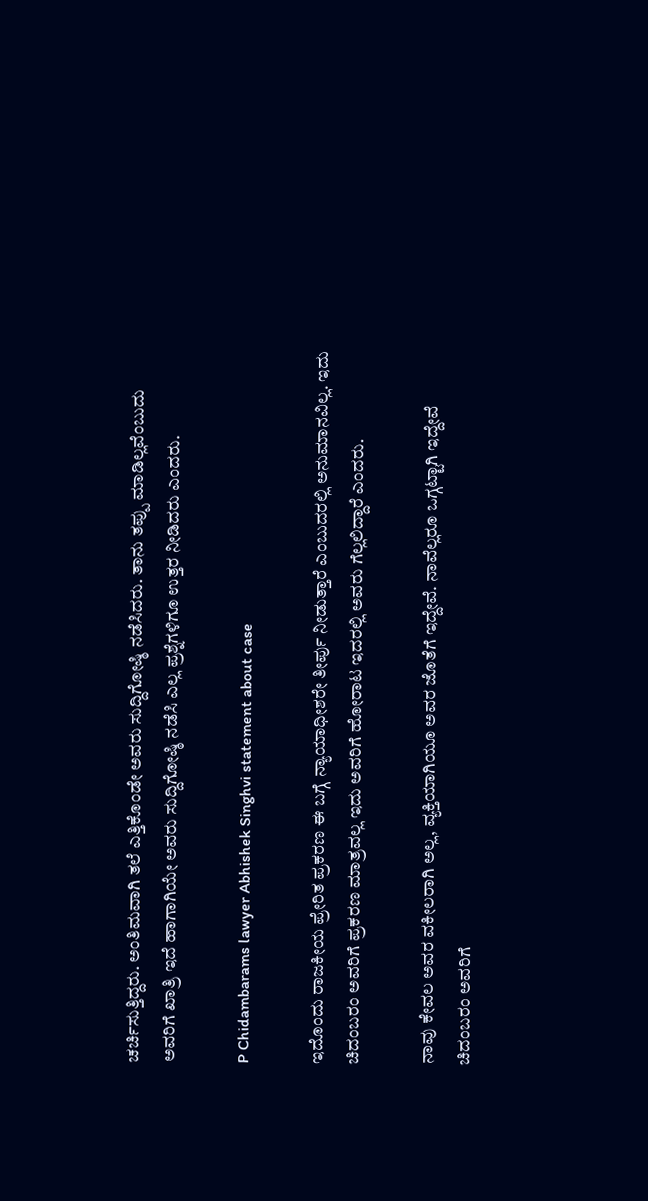ಚರ್ಚಿಸುತ್ತಿದ್ದರು. ಅಂತಿಮವಾಗಿ ತಲೆ ಎತ್ತಿಕೊಂಡೇ ಅವರು ಸುದ್ದಿಗೋಷ್ಠಿ ನಡೆಸಿದರು. ತಾನು ತಪ್ಪು ಮಾಡಿಲ್ಲವೆಂಬುದು ಅವರಿಗೆ ಖಾತ್ರಿ ಇದೆ ಹಾಗಾಗಿಯೇ ಅವರು ಸುದ್ದಿಗೋಷ್ಠಿ ನಡೆಸಿ ಎಲ್ಲ ಪ್ರಶ್ನೆಗಳಿಗೂ ಉತ್ತರ ನೀಡಿದರು ಎಂದರು.

P Chidambarams lawyer Abhishek Singhvi statement about case

ಇದೊಂದು ರಾಜಕೀಯ ಪ್ರೇರಿತ ಪ್ರಕರಣ ಈ ಬಗ್ಗೆ ನ್ಯಾಯಾಧೀಶರೇ ತೀರ್ಪು ನೀಡುತ್ತಾರೆ ಎಂಬುದರಲ್ಲಿ ಅನುಮಾನವಿಲ್ಲ. ಇದು ಚಿದಂಬರಂ ಅವರಿಗೆ ಪ್ರಕರಣ ಮಾತ್ರವಲ್ಲ ಇದು ಅವರಿಗೆ ಹೋರಾಟ ಇದರಲ್ಲಿ ಅವರು ಗೆಲ್ಲಲಿದ್ದಾರೆ ಎಂದರು.

ನಾವು ಕೇವಲ ಅವರ ವಕೀಲರಾಗಿ ಅಲ್ಲ, ವ್ಯಕ್ತಿಯಾಗಿಯೂ ಅವರ ಜೊತೆಗೆ ಇದ್ದೇವೆ. ನಾವೆಲ್ಲರೂ ಒಗ್ಗಟ್ಟಾಗಿ ಇದ್ದೇವೆ ಚಿದಂಬರಂ ಅವರಿಗೆ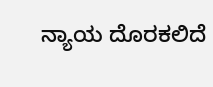ನ್ಯಾಯ ದೊರಕಲಿದೆ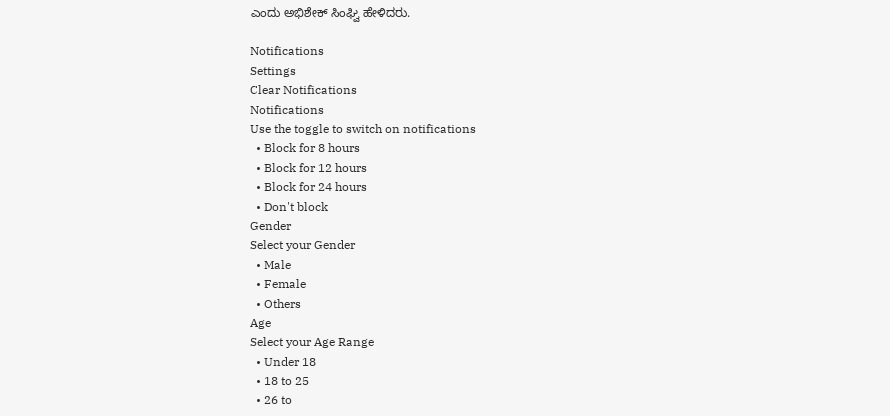ಎಂದು ಅಭಿಶೇಕ್ ಸಿಂಘ್ವಿ ಹೇಳಿದರು.

Notifications
Settings
Clear Notifications
Notifications
Use the toggle to switch on notifications
  • Block for 8 hours
  • Block for 12 hours
  • Block for 24 hours
  • Don't block
Gender
Select your Gender
  • Male
  • Female
  • Others
Age
Select your Age Range
  • Under 18
  • 18 to 25
  • 26 to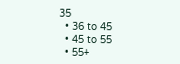35
  • 36 to 45
  • 45 to 55
  • 55+